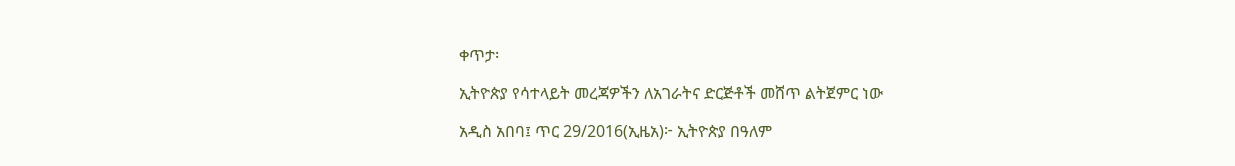ቀጥታ፡

ኢትዮጵያ የሳተላይት መረጃዎችን ለአገራትና ድርጅቶች መሸጥ ልትጀምር ነው

አዲስ አበባ፤ ጥር 29/2016(ኢዜአ)፦ ኢትዮጵያ በዓለም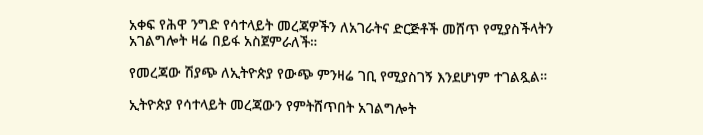አቀፍ የሕዋ ንግድ የሳተላይት መረጃዎችን ለአገራትና ድርጅቶች መሸጥ የሚያስችላትን አገልግሎት ዛሬ በይፋ አስጀምራለች።

የመረጃው ሽያጭ ለኢትዮጵያ የውጭ ምንዛሬ ገቢ የሚያስገኝ እንደሆነም ተገልጿል።

ኢትዮጵያ የሳተላይት መረጃውን የምትሸጥበት አገልግሎት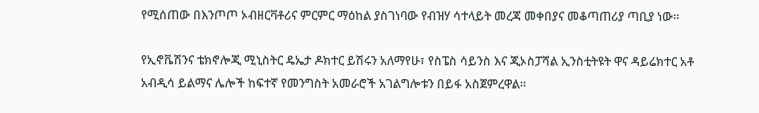የሚሰጠው በእንጦጦ ኦብዘርቫቶሪና ምርምር ማዕከል ያስገነባው የብዝሃ ሳተላይት መረጃ መቀበያና መቆጣጠሪያ ጣቢያ ነው።

የኢኖቬሽንና ቴክኖሎጂ ሚኒስትር ዴኤታ ዶክተር ይሽሩን አለማየሁ፣ የስፔስ ሳይንስ እና ጂኦስፓሻል ኢንስቲትዩት ዋና ዳይሬክተር አቶ አብዲሳ ይልማና ሌሎች ከፍተኛ የመንግስት አመራሮች አገልግሎቱን በይፋ አስጀምረዋል።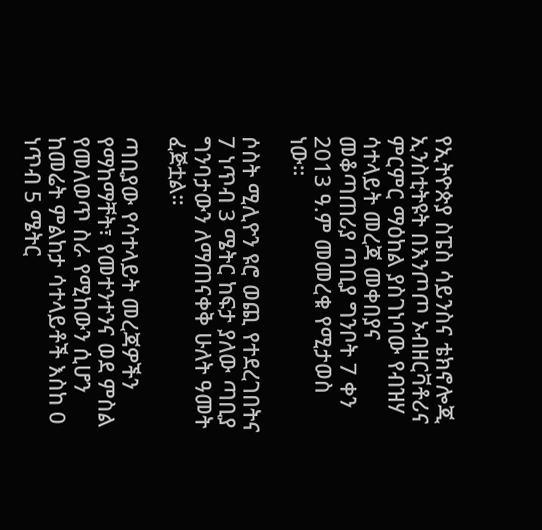የኢትዮጵያ ስፔስ ሳይንስና ቴክኖሎጂ ኢንስቲትዩት በእንጦጦ ኦብዘርቫቶሪና ምርምር ማዕከል ያስገነባው የብዝሃ ሳተላይት መረጃ መቀበያና መቆጣጠሪያ ጣቢያ ግንቦት 7 ቀን 2013 ዓ.ም መመረቁ የሚታወስ ነው።

ሶስት ሚሊዮን ዩሮ ወጪ የተደረገበትና 7 ነጥብ 3 ሜትር ከፍታ ያለው ጣቢያ ግንባታውን ለማጠናቀቅ ሁለት ዓመት ፈጅቷል።

ጣቢያው የሳተላይት መረጃዎችን የማከማቸት፣ የመተንተንና ወደ ምስል የመለወጥ ስራ የሚከውን ሲሆን ከመሬት ምልከታ ሳተላይቶች እስከ 0 ነጥብ 5 ሜትር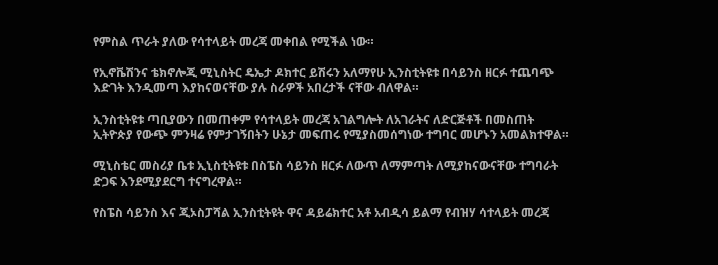የምስል ጥራት ያለው የሳተላይት መረጃ መቀበል የሚችል ነው።

የኢኖቬሽንና ቴክኖሎጂ ሚኒስትር ዴኤታ ዶክተር ይሽሩን አለማየሁ ኢንስቲትዩቱ በሳይንስ ዘርፉ ተጨባጭ እድገት እንዲመጣ እያከናወናቸው ያሉ ስራዎች አበረታች ናቸው ብለዋል።

ኢንስቲትዩቱ ጣቢያውን በመጠቀም የሳተላይት መረጃ አገልግሎት ለአገራትና ለድርጅቶች በመስጠት  ኢትዮጵያ የውጭ ምንዛሬ የምታገኝበትን ሁኔታ መፍጠሩ የሚያስመሰግነው ተግባር መሆኑን አመልክተዋል።

ሚኒስቴር መስሪያ ቤቱ ኢኒስቲትዩቱ በስፔስ ሳይንስ ዘርፉ ለውጥ ለማምጣት ለሚያከናውናቸው ተግባራት ድጋፍ እንደሚያደርግ ተናግረዋል።

የስፔስ ሳይንስ እና ጂኦስፓሻል ኢንስቲትዩት ዋና ዳይሬክተር አቶ አብዲሳ ይልማ የብዝሃ ሳተላይት መረጃ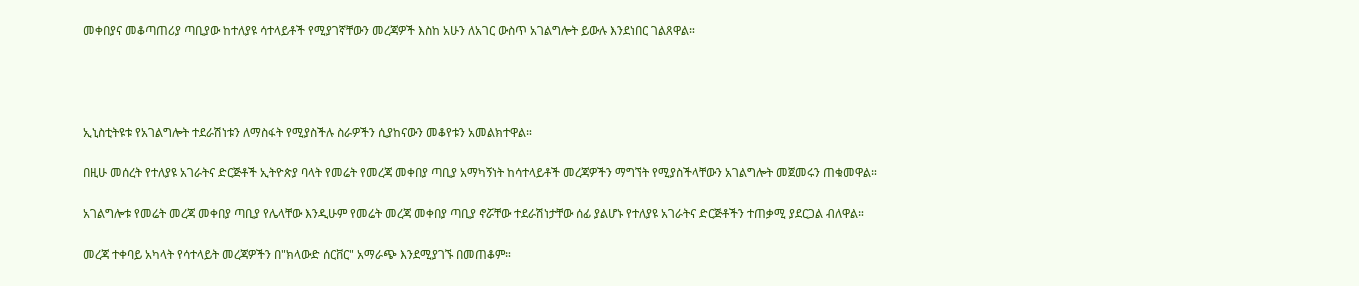መቀበያና መቆጣጠሪያ ጣቢያው ከተለያዩ ሳተላይቶች የሚያገኛቸውን መረጃዎች እስከ አሁን ለአገር ውስጥ አገልግሎት ይውሉ እንደነበር ገልጸዋል።




ኢኒስቲትዩቱ የአገልግሎት ተደራሽነቱን ለማስፋት የሚያስችሉ ስራዎችን ሲያከናውን መቆየቱን አመልክተዋል።

በዚሁ መሰረት የተለያዩ አገራትና ድርጅቶች ኢትዮጵያ ባላት የመሬት የመረጃ መቀበያ ጣቢያ አማካኝነት ከሳተላይቶች መረጃዎችን ማግኘት የሚያስችላቸውን አገልግሎት መጀመሩን ጠቁመዋል።

አገልግሎቱ የመሬት መረጃ መቀበያ ጣቢያ የሌላቸው እንዲሁም የመሬት መረጃ መቀበያ ጣቢያ ኖሯቸው ተደራሽነታቸው ሰፊ ያልሆኑ የተለያዩ አገራትና ድርጅቶችን ተጠቃሚ ያደርጋል ብለዋል።

መረጃ ተቀባይ አካላት የሳተላይት መረጃዎችን በ"ክላውድ ሰርቨር" አማራጭ እንደሚያገኙ በመጠቆም።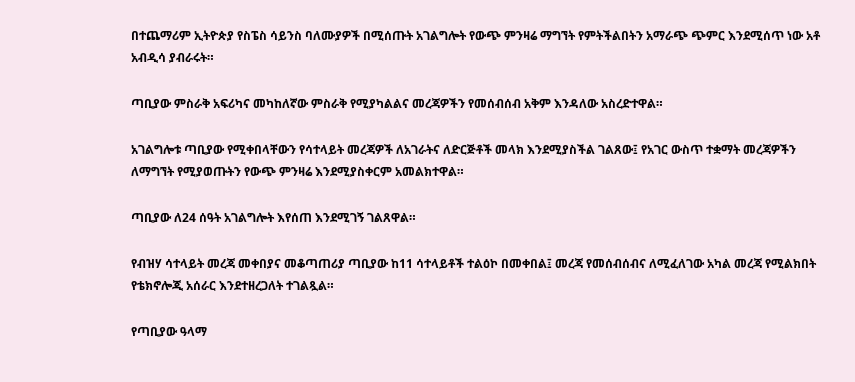በተጨማሪም ኢትዮጵያ የስፔስ ሳይንስ ባለሙያዎች በሚሰጡት አገልግሎት የውጭ ምንዛሬ ማግኘት የምትችልበትን አማራጭ ጭምር እንደሚሰጥ ነው አቶ አብዲሳ ያብራሩት።

ጣቢያው ምስራቅ አፍሪካና መካከለኛው ምስራቅ የሚያካልልና መረጃዎችን የመሰብሰብ አቅም እንዳለው አስረድተዋል።

አገልግሎቱ ጣቢያው የሚቀበላቸውን የሳተላይት መረጃዎች ለአገራትና ለድርጅቶች መላክ እንደሚያስችል ገልጸው፤ የአገር ውስጥ ተቋማት መረጃዎችን ለማግኘት የሚያወጡትን የውጭ ምንዛሬ እንደሚያስቀርም አመልክተዋል።

ጣቢያው ለ24 ሰዓት አገልግሎት እየሰጠ እንደሚገኝ ገልጸዋል።

የብዝሃ ሳተላይት መረጃ መቀበያና መቆጣጠሪያ ጣቢያው ከ11 ሳተላይቶች ተልዕኮ በመቀበል፤ መረጃ የመሰብሰብና ለሚፈለገው አካል መረጃ የሚልክበት የቴክኖሎጂ አሰራር እንደተዘረጋለት ተገልጿል።

የጣቢያው ዓላማ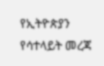የኢትዮጵያን የሳተላይት መረጃ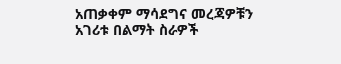አጠቃቀም ማሳደግና መረጃዎቹን አገሪቱ በልማት ስራዎች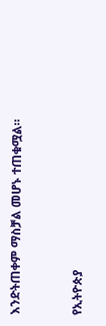እንድትጠቀም ማስቻል መሆኑ ተጠቁሟል።



የኢትዮጵያ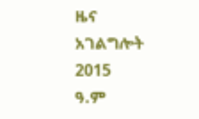ዜና አገልግሎት
2015
ዓ.ም